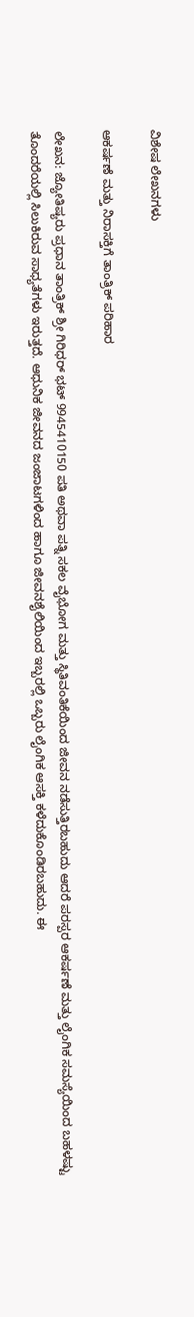ವಿಶೇಷ ಲೇಖನಗಳು

ಆಕರ್ಷಣೆ ಮತ್ತು ನಿರಾಸಕ್ತಿಗೆ ತಾಂತ್ರಿಕ್ ಪರಿಹಾರ

ಲೇಖನ: ಜ್ಯೋತಿಷ್ಯರು ಪ್ರಧಾನ ತಾಂತ್ರಿಕ್ ಶ್ರೀ ಗಿರಿಧರ್ ಭಟ್ 9945410150 ಪತಿ ಅಥವಾ ಪತ್ನಿ ಸಕಲ ವೈಭೋಗ ಮತ್ತು ಸ್ಥಿತಿವಂತಿಕೆಯಿಂದ ಜೀವನ ನಡೆಸುತ್ತಿರಬಹುದು ಆದರೆ ಪರಸ್ಪರ ಆಕರ್ಷಣೆ ಮತ್ತು ಲೈಂಗಿಕ ಸಮಸ್ಯೆಯಿಂದ ಬಹಳಷ್ಟು ತೊಂದರೆಯಲ್ಲಿ ಸಿಲುಕಿರುವ ಸಾಧ್ಯತೆಗಳು ಇರುತ್ತದೆ. ಆಧುನಿಕ ಜೀವನದ ಜಂಜಾಟಗಳಿಂದ ಹಾಗೂ ಜೀವನಶೈಲಿಯಿಂದ ಇಬ್ಬರಲ್ಲಿ ಒಬ್ಬರು ಲೈಂಗಿಕ ಆಸಕ್ತಿ ಕಳೆದುಕೊಂಡಿರಬಹುದು. ಈ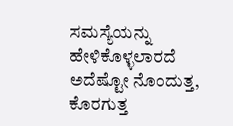ಸಮಸ್ಯೆಯನ್ನು ಹೇಳಿಕೊಳ್ಳಲಾರದೆ ಅದೆಷ್ಟೋ ನೊಂದುತ್ತ, ಕೊರಗುತ್ತ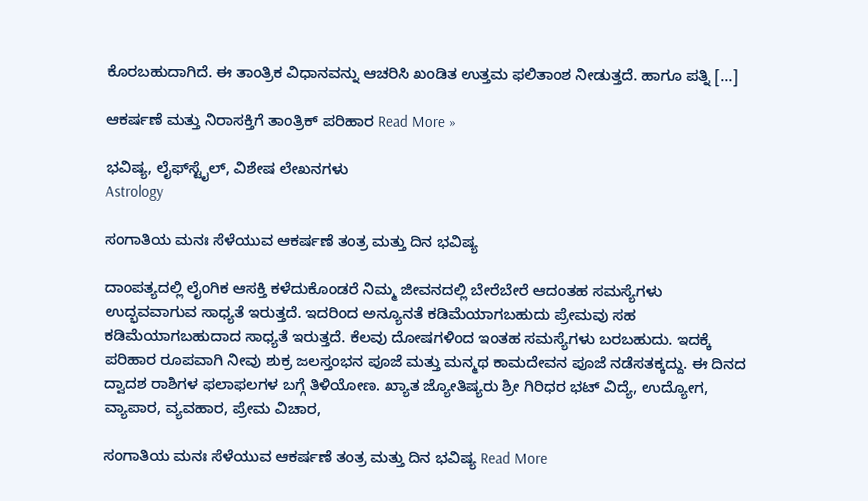ಕೊರಬಹುದಾಗಿದೆ. ಈ ತಾಂತ್ರಿಕ ವಿಧಾನವನ್ನು ಆಚರಿಸಿ ಖಂಡಿತ ಉತ್ತಮ ಫಲಿತಾಂಶ ನೀಡುತ್ತದೆ. ಹಾಗೂ ಪತ್ನಿ […]

ಆಕರ್ಷಣೆ ಮತ್ತು ನಿರಾಸಕ್ತಿಗೆ ತಾಂತ್ರಿಕ್ ಪರಿಹಾರ Read More »

ಭವಿಷ್ಯ, ಲೈಫ್‍ಸ್ಟೈಲ್, ವಿಶೇಷ ಲೇಖನಗಳು
Astrology

ಸಂಗಾತಿಯ ಮನಃ ಸೆಳೆಯುವ ಆಕರ್ಷಣೆ ತಂತ್ರ ಮತ್ತು ದಿನ ಭವಿಷ್ಯ

ದಾಂಪತ್ಯದಲ್ಲಿ ಲೈಂಗಿಕ ಆಸಕ್ತಿ ಕಳೆದುಕೊಂಡರೆ ನಿಮ್ಮ ಜೀವನದಲ್ಲಿ ಬೇರೆಬೇರೆ ಆದಂತಹ ಸಮಸ್ಯೆಗಳು ಉದ್ಭವವಾಗುವ ಸಾಧ್ಯತೆ ಇರುತ್ತದೆ. ಇದರಿಂದ ಅನ್ಯೂನತೆ ಕಡಿಮೆಯಾಗಬಹುದು ಪ್ರೇಮವು ಸಹ ಕಡಿಮೆಯಾಗಬಹುದಾದ ಸಾಧ್ಯತೆ ಇರುತ್ತದೆ. ಕೆಲವು ದೋಷಗಳಿಂದ ಇಂತಹ ಸಮಸ್ಯೆಗಳು ಬರಬಹುದು. ಇದಕ್ಕೆ ಪರಿಹಾರ ರೂಪವಾಗಿ ನೀವು ಶುಕ್ರ ಜಲಸ್ತಂಭನ ಪೂಜೆ ಮತ್ತು ಮನ್ಮಥ ಕಾಮದೇವನ ಪೂಜೆ ನಡೆಸತಕ್ಕದ್ದು. ಈ ದಿನದ ದ್ವಾದಶ ರಾಶಿಗಳ ಫಲಾಫಲಗಳ ಬಗ್ಗೆ ತಿಳಿಯೋಣ. ಖ್ಯಾತ ಜ್ಯೋತಿಷ್ಯರು ಶ್ರೀ ಗಿರಿಧರ ಭಟ್ ವಿದ್ಯೆ, ಉದ್ಯೋಗ, ವ್ಯಾಪಾರ, ವ್ಯವಹಾರ, ಪ್ರೇಮ ವಿಚಾರ,

ಸಂಗಾತಿಯ ಮನಃ ಸೆಳೆಯುವ ಆಕರ್ಷಣೆ ತಂತ್ರ ಮತ್ತು ದಿನ ಭವಿಷ್ಯ Read More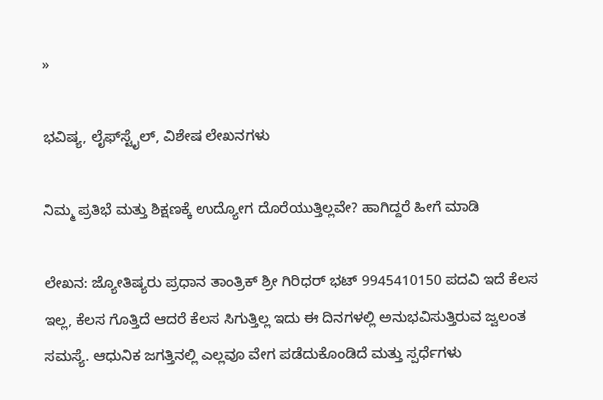»

ಭವಿಷ್ಯ, ಲೈಫ್‍ಸ್ಟೈಲ್, ವಿಶೇಷ ಲೇಖನಗಳು

ನಿಮ್ಮ ಪ್ರತಿಭೆ ಮತ್ತು ಶಿಕ್ಷಣಕ್ಕೆ ಉದ್ಯೋಗ ದೊರೆಯುತ್ತಿಲ್ಲವೇ? ಹಾಗಿದ್ದರೆ ಹೀಗೆ ಮಾಡಿ

ಲೇಖನ: ಜ್ಯೋತಿಷ್ಯರು ಪ್ರಧಾನ ತಾಂತ್ರಿಕ್ ಶ್ರೀ ಗಿರಿಧರ್ ಭಟ್ 9945410150 ಪದವಿ ಇದೆ ಕೆಲಸ ಇಲ್ಲ, ಕೆಲಸ ಗೊತ್ತಿದೆ ಆದರೆ ಕೆಲಸ ಸಿಗುತ್ತಿಲ್ಲ ಇದು ಈ ದಿನಗಳಲ್ಲಿ ಅನುಭವಿಸುತ್ತಿರುವ ಜ್ವಲಂತ ಸಮಸ್ಯೆ. ಆಧುನಿಕ ಜಗತ್ತಿನಲ್ಲಿ ಎಲ್ಲವೂ ವೇಗ ಪಡೆದುಕೊಂಡಿದೆ ಮತ್ತು ಸ್ಪರ್ಧೆಗಳು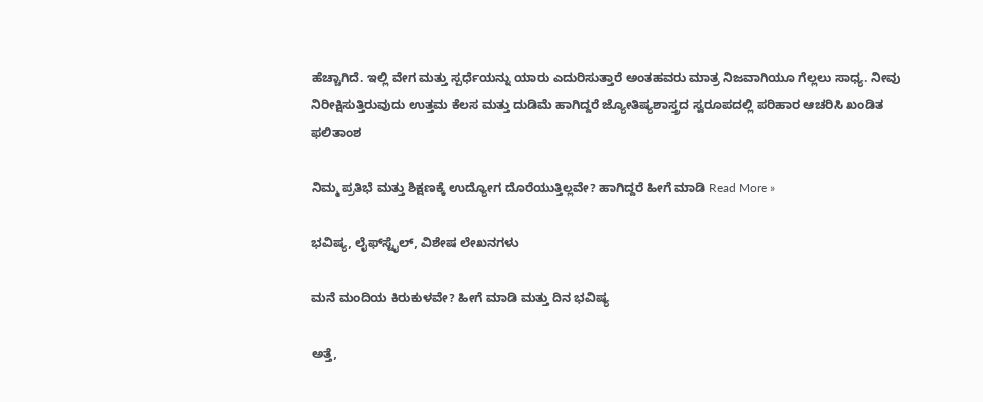ಹೆಚ್ಚಾಗಿದೆ. ಇಲ್ಲಿ ವೇಗ ಮತ್ತು ಸ್ಪರ್ಧೆಯನ್ನು ಯಾರು ಎದುರಿಸುತ್ತಾರೆ ಅಂತಹವರು ಮಾತ್ರ ನಿಜವಾಗಿಯೂ ಗೆಲ್ಲಲು ಸಾಧ್ಯ. ನೀವು ನಿರೀಕ್ಷಿಸುತ್ತಿರುವುದು ಉತ್ತಮ ಕೆಲಸ ಮತ್ತು ದುಡಿಮೆ ಹಾಗಿದ್ದರೆ ಜ್ಯೋತಿಷ್ಯಶಾಸ್ತ್ರದ ಸ್ವರೂಪದಲ್ಲಿ ಪರಿಹಾರ ಆಚರಿಸಿ ಖಂಡಿತ ಫಲಿತಾಂಶ

ನಿಮ್ಮ ಪ್ರತಿಭೆ ಮತ್ತು ಶಿಕ್ಷಣಕ್ಕೆ ಉದ್ಯೋಗ ದೊರೆಯುತ್ತಿಲ್ಲವೇ? ಹಾಗಿದ್ದರೆ ಹೀಗೆ ಮಾಡಿ Read More »

ಭವಿಷ್ಯ, ಲೈಫ್‍ಸ್ಟೈಲ್, ವಿಶೇಷ ಲೇಖನಗಳು

ಮನೆ ಮಂದಿಯ ಕಿರುಕುಳವೇ? ಹೀಗೆ ಮಾಡಿ ಮತ್ತು ದಿನ ಭವಿಷ್ಯ

ಅತ್ತೆ,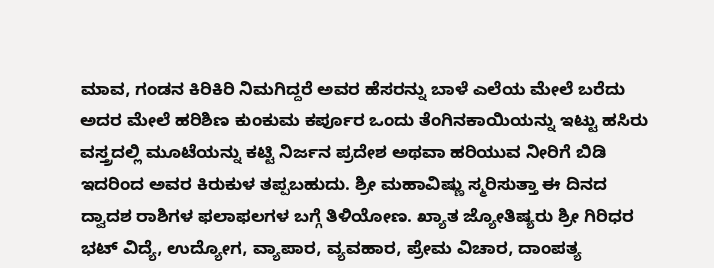ಮಾವ, ಗಂಡನ ಕಿರಿಕಿರಿ ನಿಮಗಿದ್ದರೆ ಅವರ ಹೆಸರನ್ನು ಬಾಳೆ ಎಲೆಯ ಮೇಲೆ ಬರೆದು ಅದರ ಮೇಲೆ ಹರಿಶಿಣ ಕುಂಕುಮ ಕರ್ಪೂರ ಒಂದು ತೆಂಗಿನಕಾಯಿಯನ್ನು ಇಟ್ಟು ಹಸಿರು ವಸ್ತ್ರದಲ್ಲಿ ಮೂಟೆಯನ್ನು ಕಟ್ಟಿ ನಿರ್ಜನ ಪ್ರದೇಶ ಅಥವಾ ಹರಿಯುವ ನೀರಿಗೆ ಬಿಡಿ ಇದರಿಂದ ಅವರ ಕಿರುಕುಳ ತಪ್ಪಬಹುದು. ಶ್ರೀ ಮಹಾವಿಷ್ಣು ಸ್ಮರಿಸುತ್ತಾ ಈ ದಿನದ ದ್ವಾದಶ ರಾಶಿಗಳ ಫಲಾಫಲಗಳ ಬಗ್ಗೆ ತಿಳಿಯೋಣ. ಖ್ಯಾತ ಜ್ಯೋತಿಷ್ಯರು ಶ್ರೀ ಗಿರಿಧರ ಭಟ್ ವಿದ್ಯೆ, ಉದ್ಯೋಗ, ವ್ಯಾಪಾರ, ವ್ಯವಹಾರ, ಪ್ರೇಮ ವಿಚಾರ, ದಾಂಪತ್ಯ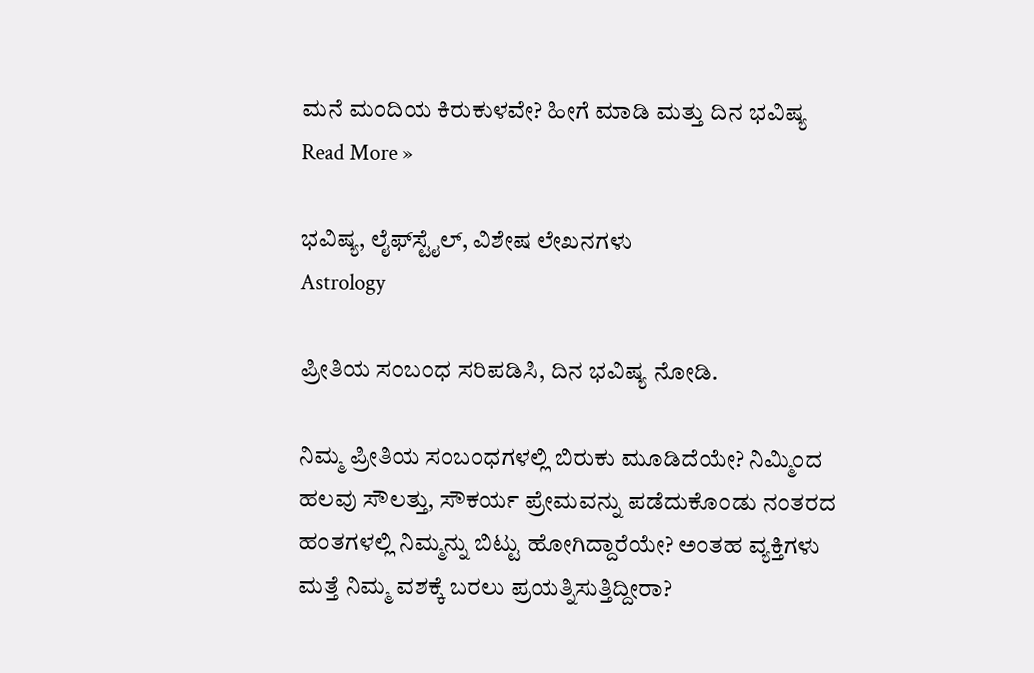ಮನೆ ಮಂದಿಯ ಕಿರುಕುಳವೇ? ಹೀಗೆ ಮಾಡಿ ಮತ್ತು ದಿನ ಭವಿಷ್ಯ Read More »

ಭವಿಷ್ಯ, ಲೈಫ್‍ಸ್ಟೈಲ್, ವಿಶೇಷ ಲೇಖನಗಳು
Astrology

ಪ್ರೀತಿಯ ಸಂಬಂಧ ಸರಿಪಡಿಸಿ, ದಿನ ಭವಿಷ್ಯ ನೋಡಿ.

ನಿಮ್ಮ ಪ್ರೀತಿಯ ಸಂಬಂಧಗಳಲ್ಲಿ ಬಿರುಕು ಮೂಡಿದೆಯೇ? ನಿಮ್ಮಿಂದ ಹಲವು ಸೌಲತ್ತು, ಸೌಕರ್ಯ ಪ್ರೇಮವನ್ನು ಪಡೆದುಕೊಂಡು ನಂತರದ ಹಂತಗಳಲ್ಲಿ ನಿಮ್ಮನ್ನು ಬಿಟ್ಟು ಹೋಗಿದ್ದಾರೆಯೇ? ಅಂತಹ ವ್ಯಕ್ತಿಗಳು ಮತ್ತೆ ನಿಮ್ಮ ವಶಕ್ಕೆ ಬರಲು ಪ್ರಯತ್ನಿಸುತ್ತಿದ್ದೀರಾ?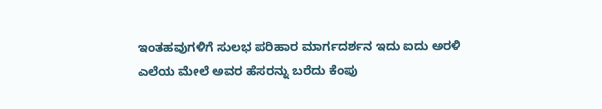ಇಂತಹವುಗಳಿಗೆ ಸುಲಭ ಪರಿಹಾರ ಮಾರ್ಗದರ್ಶನ ಇದು ಐದು ಅರಳಿ ಎಲೆಯ ಮೇಲೆ ಅವರ ಹೆಸರನ್ನು ಬರೆದು ಕೆಂಪು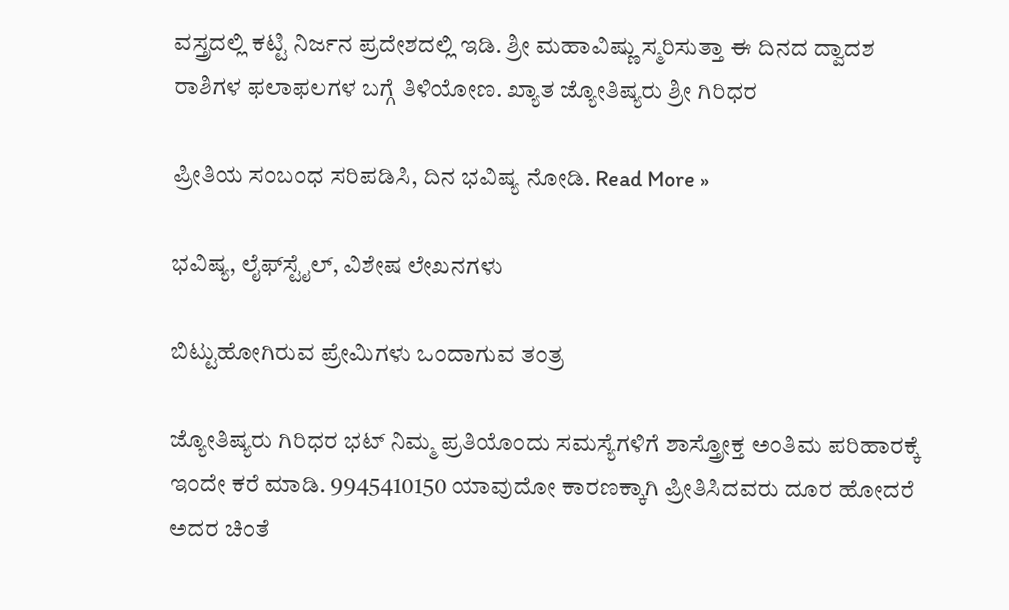ವಸ್ತ್ರದಲ್ಲಿ ಕಟ್ಟಿ ನಿರ್ಜನ ಪ್ರದೇಶದಲ್ಲಿ ಇಡಿ. ಶ್ರೀ ಮಹಾವಿಷ್ಣು ಸ್ಮರಿಸುತ್ತಾ ಈ ದಿನದ ದ್ವಾದಶ ರಾಶಿಗಳ ಫಲಾಫಲಗಳ ಬಗ್ಗೆ ತಿಳಿಯೋಣ. ಖ್ಯಾತ ಜ್ಯೋತಿಷ್ಯರು ಶ್ರೀ ಗಿರಿಧರ

ಪ್ರೀತಿಯ ಸಂಬಂಧ ಸರಿಪಡಿಸಿ, ದಿನ ಭವಿಷ್ಯ ನೋಡಿ. Read More »

ಭವಿಷ್ಯ, ಲೈಫ್‍ಸ್ಟೈಲ್, ವಿಶೇಷ ಲೇಖನಗಳು

ಬಿಟ್ಟುಹೋಗಿರುವ ಪ್ರೇಮಿಗಳು ಒಂದಾಗುವ ತಂತ್ರ

ಜ್ಯೋತಿಷ್ಯರು ಗಿರಿಧರ ಭಟ್ ನಿಮ್ಮ ಪ್ರತಿಯೊಂದು ಸಮಸ್ಯೆಗಳಿಗೆ ಶಾಸ್ತ್ರೋಕ್ತ ಅಂತಿಮ ಪರಿಹಾರಕ್ಕೆ ಇಂದೇ ಕರೆ ಮಾಡಿ. 9945410150 ಯಾವುದೋ ಕಾರಣಕ್ಕಾಗಿ ಪ್ರೀತಿಸಿದವರು ದೂರ ಹೋದರೆ ಅದರ ಚಿಂತೆ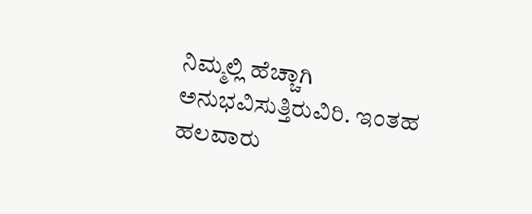ನಿಮ್ಮಲ್ಲಿ ಹೆಚ್ಚಾಗಿ ಅನುಭವಿಸುತ್ತಿರುವಿರಿ. ಇಂತಹ ಹಲವಾರು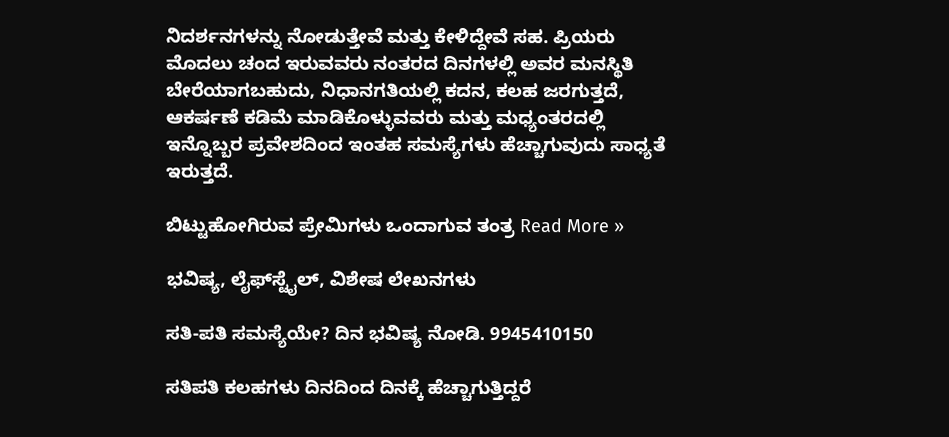ನಿದರ್ಶನಗಳನ್ನು ನೋಡುತ್ತೇವೆ ಮತ್ತು ಕೇಳಿದ್ದೇವೆ ಸಹ. ಪ್ರಿಯರು ಮೊದಲು ಚಂದ ಇರುವವರು ನಂತರದ ದಿನಗಳಲ್ಲಿ ಅವರ ಮನಸ್ಥಿತಿ ಬೇರೆಯಾಗಬಹುದು, ನಿಧಾನಗತಿಯಲ್ಲಿ ಕದನ, ಕಲಹ ಜರಗುತ್ತದೆ, ಆಕರ್ಷಣೆ ಕಡಿಮೆ ಮಾಡಿಕೊಳ್ಳುವವರು ಮತ್ತು ಮಧ್ಯಂತರದಲ್ಲಿ ಇನ್ನೊಬ್ಬರ ಪ್ರವೇಶದಿಂದ ಇಂತಹ ಸಮಸ್ಯೆಗಳು ಹೆಚ್ಚಾಗುವುದು ಸಾಧ್ಯತೆ ಇರುತ್ತದೆ.

ಬಿಟ್ಟುಹೋಗಿರುವ ಪ್ರೇಮಿಗಳು ಒಂದಾಗುವ ತಂತ್ರ Read More »

ಭವಿಷ್ಯ, ಲೈಫ್‍ಸ್ಟೈಲ್, ವಿಶೇಷ ಲೇಖನಗಳು

ಸತಿ-ಪತಿ ಸಮಸ್ಯೆಯೇ? ದಿನ ಭವಿಷ್ಯ ನೋಡಿ. 9945410150

ಸತಿಪತಿ ಕಲಹಗಳು ದಿನದಿಂದ ದಿನಕ್ಕೆ ಹೆಚ್ಚಾಗುತ್ತಿದ್ದರೆ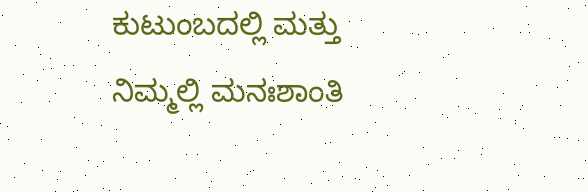ಕುಟುಂಬದಲ್ಲಿ ಮತ್ತು ನಿಮ್ಮಲ್ಲಿ ಮನಃಶಾಂತಿ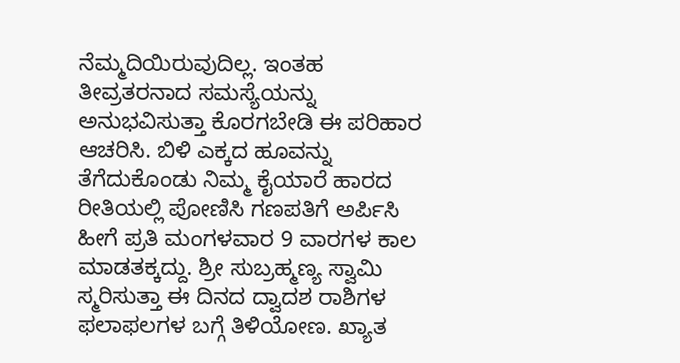ನೆಮ್ಮದಿಯಿರುವುದಿಲ್ಲ. ಇಂತಹ ತೀವ್ರತರನಾದ ಸಮಸ್ಯೆಯನ್ನು ಅನುಭವಿಸುತ್ತಾ ಕೊರಗಬೇಡಿ ಈ ಪರಿಹಾರ ಆಚರಿಸಿ. ಬಿಳಿ ಎಕ್ಕದ ಹೂವನ್ನು ತೆಗೆದುಕೊಂಡು ನಿಮ್ಮ ಕೈಯಾರೆ ಹಾರದ ರೀತಿಯಲ್ಲಿ ಪೋಣಿಸಿ ಗಣಪತಿಗೆ ಅರ್ಪಿಸಿ ಹೀಗೆ ಪ್ರತಿ ಮಂಗಳವಾರ 9 ವಾರಗಳ ಕಾಲ ಮಾಡತಕ್ಕದ್ದು. ಶ್ರೀ ಸುಬ್ರಹ್ಮಣ್ಯ ಸ್ವಾಮಿ ಸ್ಮರಿಸುತ್ತಾ ಈ ದಿನದ ದ್ವಾದಶ ರಾಶಿಗಳ ಫಲಾಫಲಗಳ ಬಗ್ಗೆ ತಿಳಿಯೋಣ. ಖ್ಯಾತ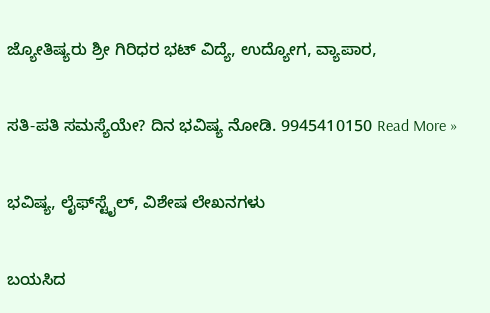ಜ್ಯೋತಿಷ್ಯರು ಶ್ರೀ ಗಿರಿಧರ ಭಟ್ ವಿದ್ಯೆ, ಉದ್ಯೋಗ, ವ್ಯಾಪಾರ,

ಸತಿ-ಪತಿ ಸಮಸ್ಯೆಯೇ? ದಿನ ಭವಿಷ್ಯ ನೋಡಿ. 9945410150 Read More »

ಭವಿಷ್ಯ, ಲೈಫ್‍ಸ್ಟೈಲ್, ವಿಶೇಷ ಲೇಖನಗಳು

ಬಯಸಿದ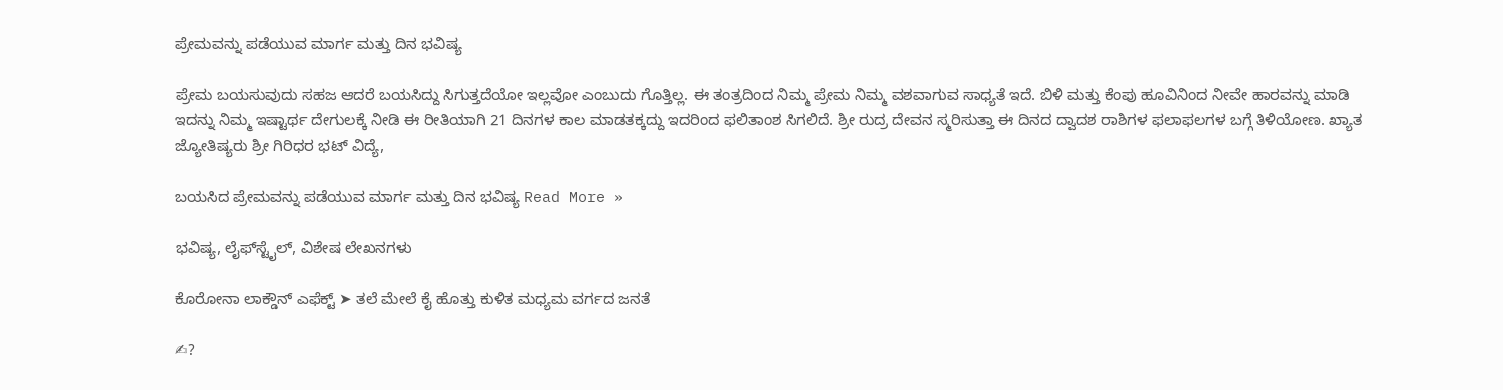ಪ್ರೇಮವನ್ನು ಪಡೆಯುವ ಮಾರ್ಗ ಮತ್ತು ದಿನ ಭವಿಷ್ಯ

ಪ್ರೇಮ ಬಯಸುವುದು ಸಹಜ ಆದರೆ ಬಯಸಿದ್ದು ಸಿಗುತ್ತದೆಯೋ ಇಲ್ಲವೋ ಎಂಬುದು ಗೊತ್ತಿಲ್ಲ. ಈ ತಂತ್ರದಿಂದ ನಿಮ್ಮ ಪ್ರೇಮ ನಿಮ್ಮ ವಶವಾಗುವ ಸಾಧ್ಯತೆ ಇದೆ. ಬಿಳಿ ಮತ್ತು ಕೆಂಪು ಹೂವಿನಿಂದ ನೀವೇ ಹಾರವನ್ನು ಮಾಡಿ ಇದನ್ನು ನಿಮ್ಮ ಇಷ್ಟಾರ್ಥ ದೇಗುಲಕ್ಕೆ ನೀಡಿ ಈ ರೀತಿಯಾಗಿ 21 ದಿನಗಳ ಕಾಲ ಮಾಡತಕ್ಕದ್ದು ಇದರಿಂದ ಫಲಿತಾಂಶ ಸಿಗಲಿದೆ. ಶ್ರೀ ರುದ್ರ ದೇವನ ಸ್ಮರಿಸುತ್ತಾ ಈ ದಿನದ ದ್ವಾದಶ ರಾಶಿಗಳ ಫಲಾಫಲಗಳ ಬಗ್ಗೆ ತಿಳಿಯೋಣ. ಖ್ಯಾತ ಜ್ಯೋತಿಷ್ಯರು ಶ್ರೀ ಗಿರಿಧರ ಭಟ್ ವಿದ್ಯೆ,

ಬಯಸಿದ ಪ್ರೇಮವನ್ನು ಪಡೆಯುವ ಮಾರ್ಗ ಮತ್ತು ದಿನ ಭವಿಷ್ಯ Read More »

ಭವಿಷ್ಯ, ಲೈಫ್‍ಸ್ಟೈಲ್, ವಿಶೇಷ ಲೇಖನಗಳು

ಕೊರೋನಾ ಲಾಕ್ಡೌನ್ ಎಫೆಕ್ಟ್ ➤ ತಲೆ ಮೇಲೆ ಕೈ ಹೊತ್ತು ಕುಳಿತ ಮಧ್ಯಮ ವರ್ಗದ ಜನತೆ

✍?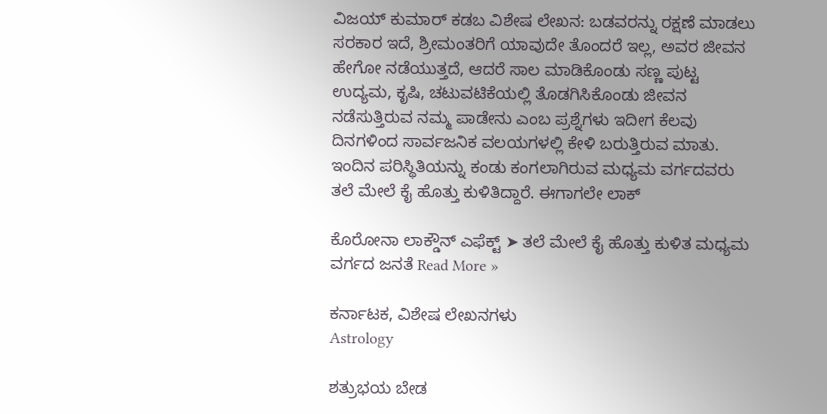ವಿಜಯ್ ಕುಮಾರ್ ಕಡಬ ವಿಶೇಷ ಲೇಖನ: ಬಡವರನ್ನು ರಕ್ಷಣೆ ಮಾಡಲು ಸರಕಾರ ಇದೆ, ಶ್ರೀಮಂತರಿಗೆ ಯಾವುದೇ ತೊಂದರೆ ಇಲ್ಲ, ಅವರ ಜೀವನ ಹೇಗೋ ನಡೆಯುತ್ತದೆ, ಆದರೆ ಸಾಲ ಮಾಡಿಕೊಂಡು ಸಣ್ಣ ಪುಟ್ಟ ಉದ್ಯಮ, ಕೃಷಿ, ಚಟುವಟಿಕೆಯಲ್ಲಿ ತೊಡಗಿಸಿಕೊಂಡು ಜೀವನ ನಡೆಸುತ್ತಿರುವ ನಮ್ಮ ಪಾಡೇನು ಎಂಬ ಪ್ರಶ್ನೆಗಳು ಇದೀಗ ಕೆಲವು ದಿನಗಳಿಂದ ಸಾರ್ವಜನಿಕ ವಲಯಗಳಲ್ಲಿ ಕೇಳಿ ಬರುತ್ತಿರುವ ಮಾತು. ಇಂದಿನ ಪರಿಸ್ಥಿತಿಯನ್ನು ಕಂಡು ಕಂಗಲಾಗಿರುವ ಮಧ್ಯಮ ವರ್ಗದವರು ತಲೆ ಮೇಲೆ ಕೈ ಹೊತ್ತು ಕುಳಿತಿದ್ದಾರೆ. ಈಗಾಗಲೇ ಲಾಕ್

ಕೊರೋನಾ ಲಾಕ್ಡೌನ್ ಎಫೆಕ್ಟ್ ➤ ತಲೆ ಮೇಲೆ ಕೈ ಹೊತ್ತು ಕುಳಿತ ಮಧ್ಯಮ ವರ್ಗದ ಜನತೆ Read More »

ಕರ್ನಾಟಕ, ವಿಶೇಷ ಲೇಖನಗಳು
Astrology

ಶತ್ರುಭಯ ಬೇಡ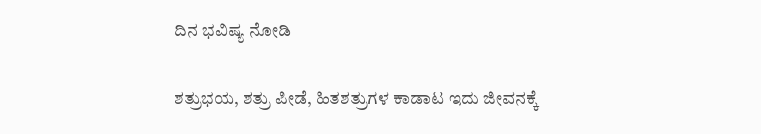ದಿನ ಭವಿಷ್ಯ ನೋಡಿ

ಶತ್ರುಭಯ, ಶತ್ರು ಪೀಡೆ, ಹಿತಶತ್ರುಗಳ ಕಾಡಾಟ ಇದು ಜೀವನಕ್ಕೆ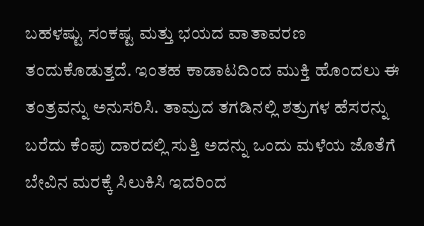ಬಹಳಷ್ಟು ಸಂಕಷ್ಟ ಮತ್ತು ಭಯದ ವಾತಾವರಣ ತಂದುಕೊಡುತ್ತದೆ. ಇಂತಹ ಕಾಡಾಟದಿಂದ ಮುಕ್ತಿ ಹೊಂದಲು ಈ ತಂತ್ರವನ್ನು ಅನುಸರಿಸಿ. ತಾಮ್ರದ ತಗಡಿನಲ್ಲಿ ಶತ್ರುಗಳ ಹೆಸರನ್ನು ಬರೆದು ಕೆಂಪು ದಾರದಲ್ಲಿ ಸುತ್ತಿ ಅದನ್ನು ಒಂದು ಮಳೆಯ ಜೊತೆಗೆ ಬೇವಿನ ಮರಕ್ಕೆ ಸಿಲುಕಿಸಿ ಇದರಿಂದ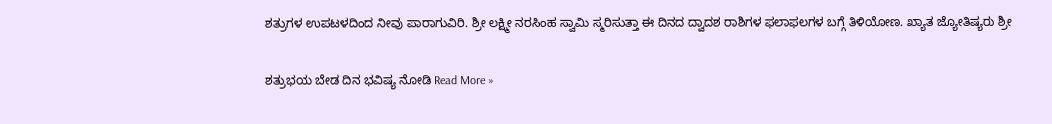ಶತ್ರುಗಳ ಉಪಟಳದಿಂದ ನೀವು ಪಾರಾಗುವಿರಿ. ಶ್ರೀ ಲಕ್ಷ್ಮೀ ನರಸಿಂಹ ಸ್ವಾಮಿ ಸ್ಮರಿಸುತ್ತಾ ಈ ದಿನದ ದ್ವಾದಶ ರಾಶಿಗಳ ಫಲಾಫಲಗಳ ಬಗ್ಗೆ ತಿಳಿಯೋಣ. ಖ್ಯಾತ ಜ್ಯೋತಿಷ್ಯರು ಶ್ರೀ

ಶತ್ರುಭಯ ಬೇಡ ದಿನ ಭವಿಷ್ಯ ನೋಡಿ Read More »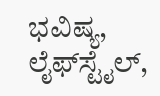ಭವಿಷ್ಯ, ಲೈಫ್‍ಸ್ಟೈಲ್,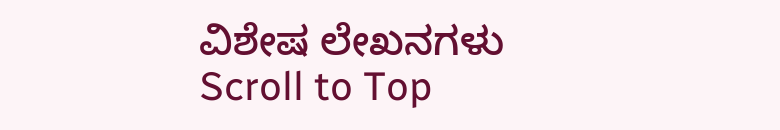ವಿಶೇಷ ಲೇಖನಗಳು
Scroll to Top